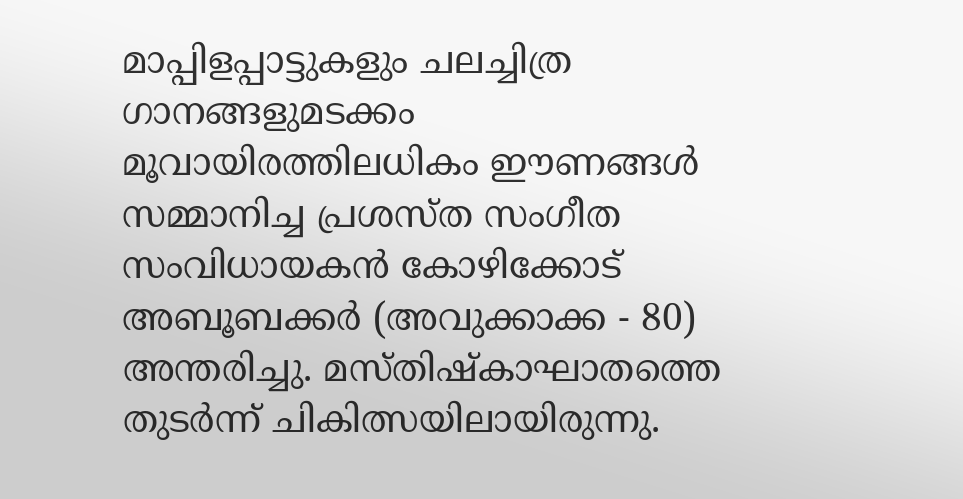മാപ്പിളപ്പാട്ടുകളും ചലച്ചിത്ര ഗാനങ്ങളുമടക്കം മൂവായിരത്തിലധികം ഈണങ്ങൾ സമ്മാനിച്ച പ്രശസ്ത സംഗീത സംവിധായകൻ കോഴിക്കോട് അബൂബക്കർ (അവുക്കാക്ക - 80) അന്തരിച്ചു. മസ്തിഷ്കാഘാതത്തെ തുടർന്ന് ചികിത്സയിലായിരുന്നു.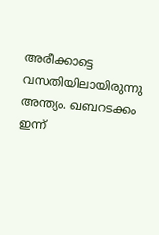അരീക്കാട്ടെ വസതിയിലായിരുന്നു അന്ത്യം. ഖബറടക്കം ഇന്ന്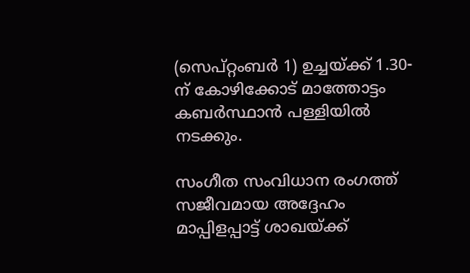(സെപ്റ്റംബർ 1) ഉച്ചയ്ക്ക് 1.30-ന് കോഴിക്കോട് മാത്തോട്ടം കബർസ്ഥാൻ പള്ളിയിൽ നടക്കും.

സംഗീത സംവിധാന രംഗത്ത് സജീവമായ അദ്ദേഹം മാപ്പിളപ്പാട്ട് ശാഖയ്ക്ക്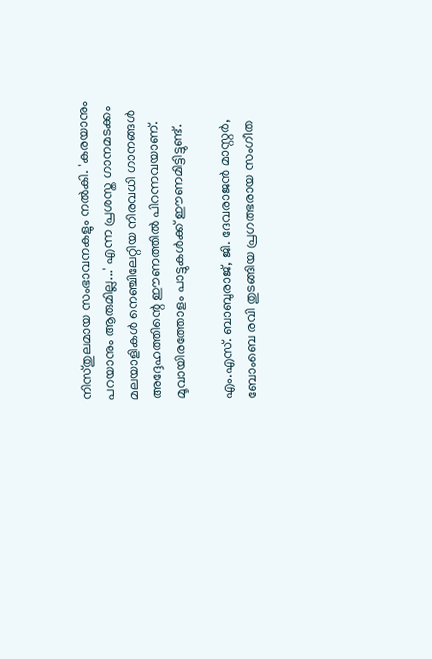നിസ്തുലമായ സംഭാവനകളും നൽകി. 'കരയാനും പറയാനും ആരുമില്ല...' എന്ന പ്രശസ്ത ഗാനമടക്കം മലയാളികൾ നെഞ്ചിലേറ്റിയ നിരവധി ഗാനങ്ങൾ അദ്ദേഹത്തിന്റെ ഈണത്തിൽ പിറന്നവയാണ്. മൂവായിരത്തോളം പാട്ടുകൾക്ക് ഈണമിട്ടിട്ടുണ്ട്.

എം.എസ്. ബാബുരാജ്, ജി. ദേവരാജൻ മാസ്റ്റർ, ബോംബെ രവി തുടങ്ങിയ പ്രഗത്ഭരായ സംഗീത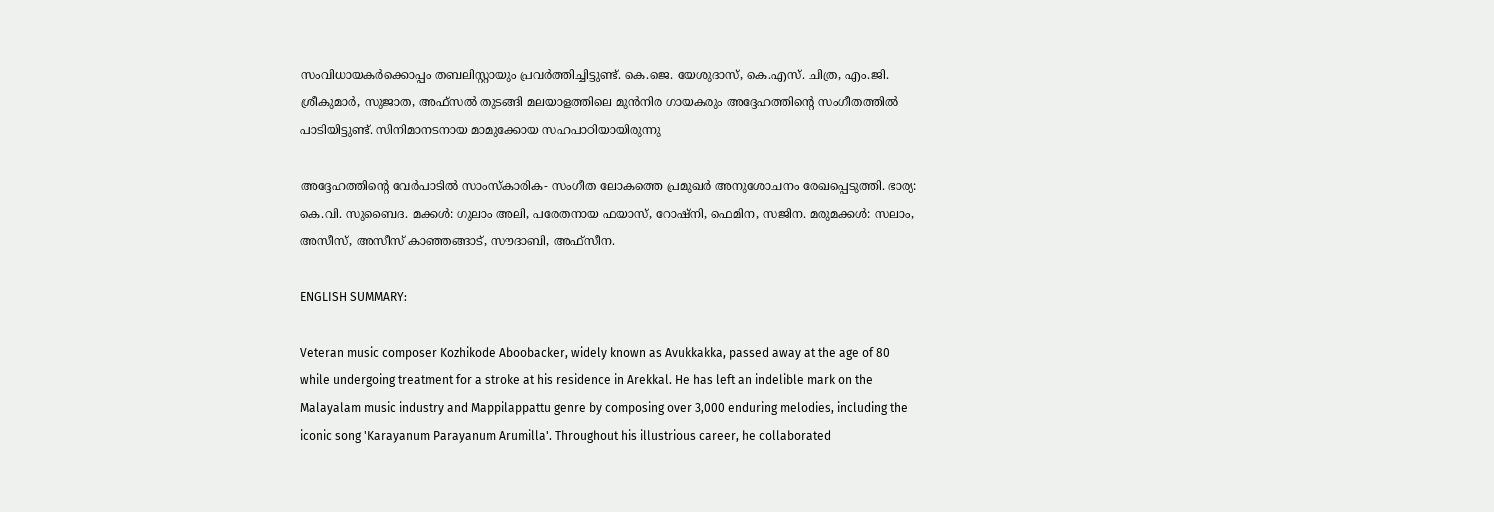സംവിധായകർക്കൊപ്പം തബലിസ്റ്റായും പ്രവർത്തിച്ചിട്ടുണ്ട്. കെ.ജെ. യേശുദാസ്, കെ.എസ്. ചിത്ര, എം.ജി. ശ്രീകുമാർ, സുജാത, അഫ്സൽ തുടങ്ങി മലയാളത്തിലെ മുൻനിര ഗായകരും അദ്ദേഹത്തിന്റെ സംഗീതത്തിൽ പാടിയിട്ടുണ്ട്. സിനിമാനടനായ മാമുക്കോയ സഹപാഠിയായിരുന്നു

അദ്ദേഹത്തിന്റെ വേർപാടിൽ സാംസ്കാരിക- സംഗീത ലോകത്തെ പ്രമുഖർ അനുശോചനം രേഖപ്പെടുത്തി. ഭാര്യ: കെ.വി. സുബൈദ. മക്കൾ: ഗുലാം അലി, പരേതനായ ഫയാസ്, റോഷ്‌നി, ഫെമിന, സജിന. മരുമക്കൾ: സലാം, അസീസ്, അസീസ് കാഞ്ഞങ്ങാട്, സൗദാബി, അഫ്‌സീന.

ENGLISH SUMMARY:

Veteran music composer Kozhikode Aboobacker, widely known as Avukkakka, passed away at the age of 80 while undergoing treatment for a stroke at his residence in Arekkal. He has left an indelible mark on the Malayalam music industry and Mappilappattu genre by composing over 3,000 enduring melodies, including the iconic song 'Karayanum Parayanum Arumilla'. Throughout his illustrious career, he collaborated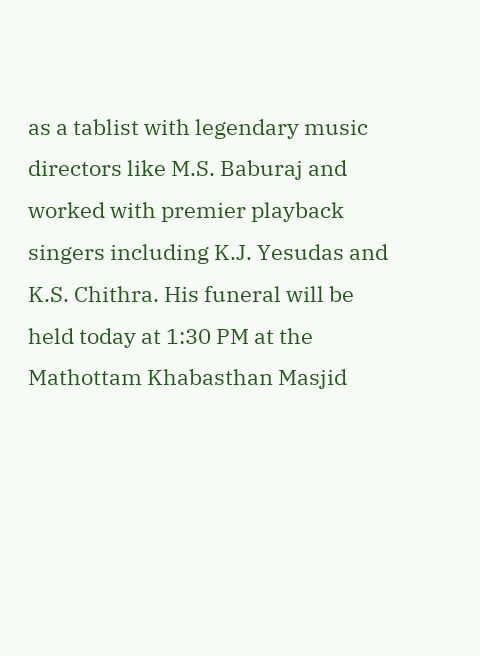as a tablist with legendary music directors like M.S. Baburaj and worked with premier playback singers including K.J. Yesudas and K.S. Chithra. His funeral will be held today at 1:30 PM at the Mathottam Khabasthan Masjid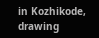in Kozhikode, drawing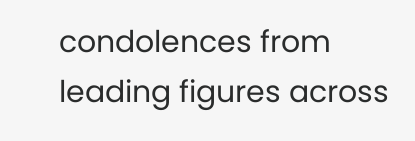condolences from leading figures across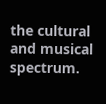the cultural and musical spectrum.